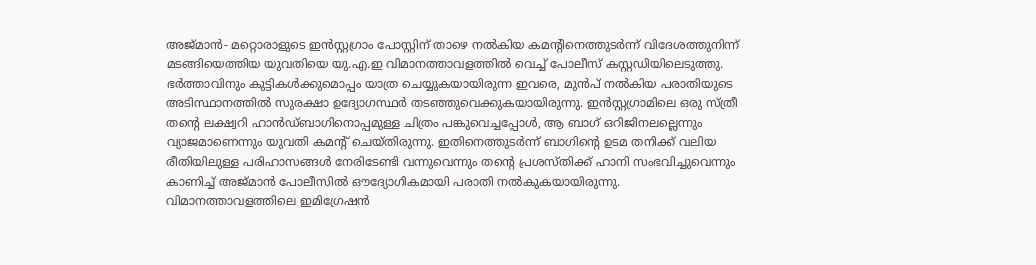അജ്മാൻ- മറ്റൊരാളുടെ ഇൻസ്റ്റഗ്രാം പോസ്റ്റിന് താഴെ നൽകിയ കമന്റിനെത്തുടർന്ന് വിദേശത്തുനിന്ന് മടങ്ങിയെത്തിയ യുവതിയെ യു.എ.ഇ വിമാനത്താവളത്തിൽ വെച്ച് പോലീസ് കസ്റ്റഡിയിലെടുത്തു. ഭർത്താവിനും കുട്ടികൾക്കുമൊപ്പം യാത്ര ചെയ്യുകയായിരുന്ന ഇവരെ, മുൻപ് നൽകിയ പരാതിയുടെ അടിസ്ഥാനത്തിൽ സുരക്ഷാ ഉദ്യോഗസ്ഥർ തടഞ്ഞുവെക്കുകയായിരുന്നു. ഇൻസ്റ്റഗ്രാമിലെ ഒരു സ്ത്രീ തന്റെ ലക്ഷ്വറി ഹാൻഡ്ബാഗിനൊപ്പമുള്ള ചിത്രം പങ്കുവെച്ചപ്പോൾ, ആ ബാഗ് ഒറിജിനലല്ലെന്നും വ്യാജമാണെന്നും യുവതി കമന്റ് ചെയ്തിരുന്നു. ഇതിനെത്തുടർന്ന് ബാഗിന്റെ ഉടമ തനിക്ക് വലിയ രീതിയിലുള്ള പരിഹാസങ്ങൾ നേരിടേണ്ടി വന്നുവെന്നും തന്റെ പ്രശസ്തിക്ക് ഹാനി സംഭവിച്ചുവെന്നും കാണിച്ച് അജ്മാൻ പോലീസിൽ ഔദ്യോഗികമായി പരാതി നൽകുകയായിരുന്നു.
വിമാനത്താവളത്തിലെ ഇമിഗ്രേഷൻ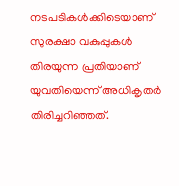നടപടികൾക്കിടെയാണ് സുരക്ഷാ വകുപ്പുകൾ തിരയുന്ന പ്രതിയാണ് യുവതിയെന്ന് അധികൃതർ തിരിച്ചറിഞ്ഞത്.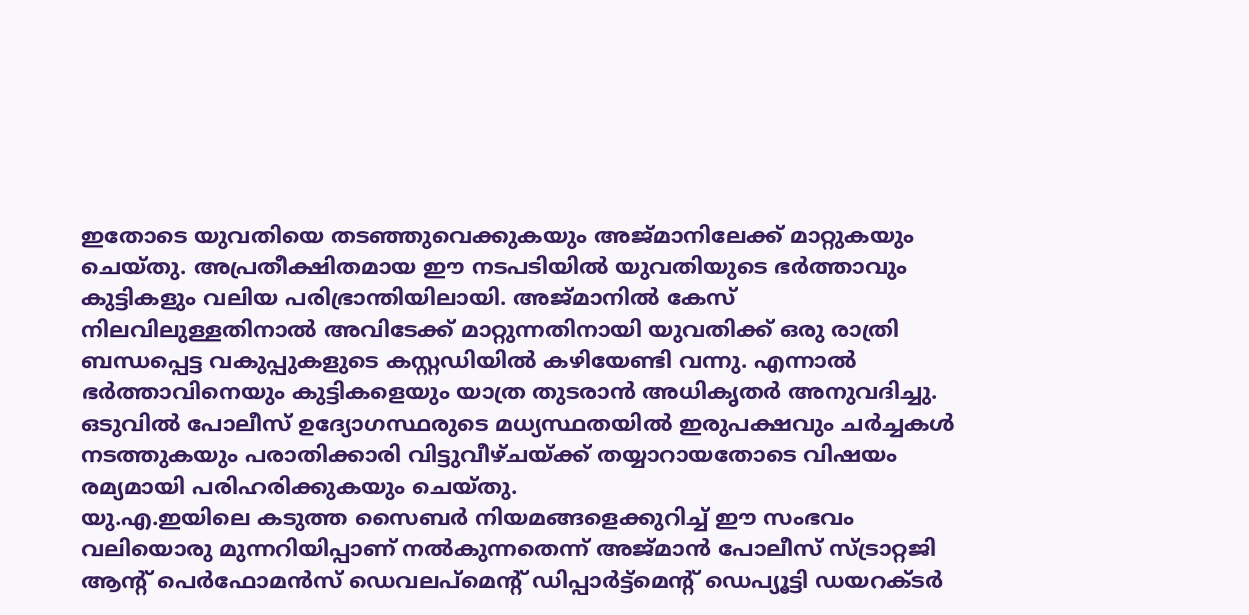ഇതോടെ യുവതിയെ തടഞ്ഞുവെക്കുകയും അജ്മാനിലേക്ക് മാറ്റുകയും ചെയ്തു. അപ്രതീക്ഷിതമായ ഈ നടപടിയിൽ യുവതിയുടെ ഭർത്താവും കുട്ടികളും വലിയ പരിഭ്രാന്തിയിലായി. അജ്മാനിൽ കേസ് നിലവിലുള്ളതിനാൽ അവിടേക്ക് മാറ്റുന്നതിനായി യുവതിക്ക് ഒരു രാത്രി ബന്ധപ്പെട്ട വകുപ്പുകളുടെ കസ്റ്റഡിയിൽ കഴിയേണ്ടി വന്നു. എന്നാൽ ഭർത്താവിനെയും കുട്ടികളെയും യാത്ര തുടരാൻ അധികൃതർ അനുവദിച്ചു. ഒടുവിൽ പോലീസ് ഉദ്യോഗസ്ഥരുടെ മധ്യസ്ഥതയിൽ ഇരുപക്ഷവും ചർച്ചകൾ നടത്തുകയും പരാതിക്കാരി വിട്ടുവീഴ്ചയ്ക്ക് തയ്യാറായതോടെ വിഷയം രമ്യമായി പരിഹരിക്കുകയും ചെയ്തു.
യു.എ.ഇയിലെ കടുത്ത സൈബർ നിയമങ്ങളെക്കുറിച്ച് ഈ സംഭവം വലിയൊരു മുന്നറിയിപ്പാണ് നൽകുന്നതെന്ന് അജ്മാൻ പോലീസ് സ്ട്രാറ്റജി ആന്റ് പെർഫോമൻസ് ഡെവലപ്മെന്റ് ഡിപ്പാർട്ട്മെന്റ് ഡെപ്യൂട്ടി ഡയറക്ടർ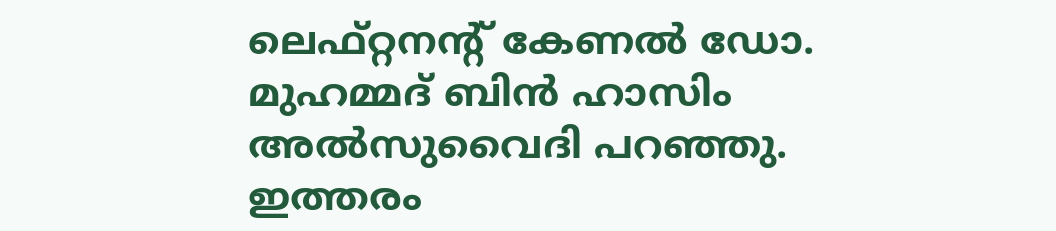ലെഫ്റ്റനന്റ് കേണൽ ഡോ. മുഹമ്മദ് ബിൻ ഹാസിം അൽസുവൈദി പറഞ്ഞു. ഇത്തരം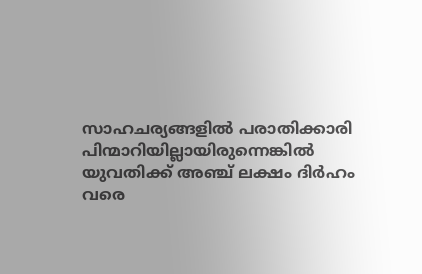സാഹചര്യങ്ങളിൽ പരാതിക്കാരി പിന്മാറിയില്ലായിരുന്നെങ്കിൽ യുവതിക്ക് അഞ്ച് ലക്ഷം ദിർഹം വരെ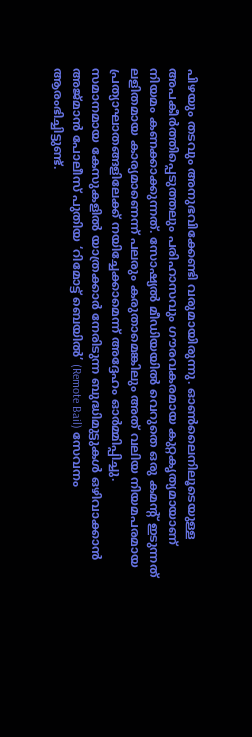പിഴയും തടവും അനുഭവിക്കേണ്ടി വരുമായിരുന്നു. ഓൺലൈനിലൂടെയുള്ള അപകീർത്തിപ്പെടുത്തലും പരിഹാസവും ഗൗരവകരമായ കുറ്റകൃത്യമായാണ് നിയമം കണക്കാക്കുന്നത്. സോഷ്യൽ മീഡിയയിൽ വെറുതെ ഒരു കമന്റ് ഇടുന്നത് ലളിതമായ കാര്യമാണെന്ന് പലരും കരുതാമെങ്കിലും അത് വലിയ നിയമപരമായ പ്രത്യാഘാതങ്ങളിലേക്ക് നയിച്ചേക്കാമെന്ന് അദ്ദേഹം ഓർമ്മിപ്പിച്ചു.
സമാനമായ കേസുകളിൽ യാത്രക്കാർ നേരിടുന്ന ബുദ്ധിമുട്ടുകൾ ഒഴിവാക്കാൻ അജ്മാൻ പോലീസ് പുതിയ ‘റിമോട്ട് ബെയിൽ’ (Remote Bail) സേവനം ആരംഭിച്ചിട്ടുണ്ട്.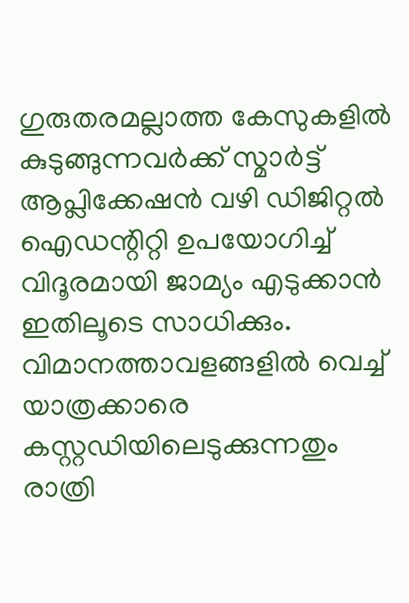ഗുരുതരമല്ലാത്ത കേസുകളിൽ കുടുങ്ങുന്നവർക്ക് സ്മാർട്ട് ആപ്ലിക്കേഷൻ വഴി ഡിജിറ്റൽ ഐഡന്റിറ്റി ഉപയോഗിച്ച് വിദൂരമായി ജാമ്യം എടുക്കാൻ ഇതിലൂടെ സാധിക്കും. വിമാനത്താവളങ്ങളിൽ വെച്ച് യാത്രക്കാരെ കസ്റ്റഡിയിലെടുക്കുന്നതും രാത്രി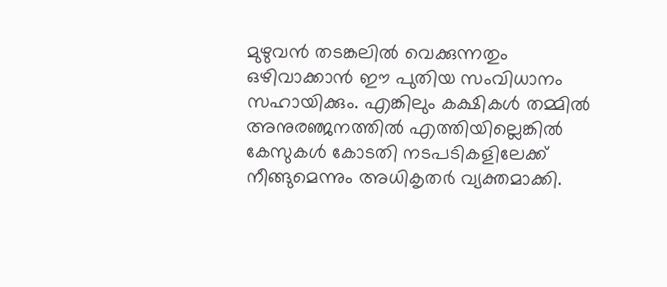മുഴുവൻ തടങ്കലിൽ വെക്കുന്നതും ഒഴിവാക്കാൻ ഈ പുതിയ സംവിധാനം സഹായിക്കും. എങ്കിലും കക്ഷികൾ തമ്മിൽ അനുരഞ്ജനത്തിൽ എത്തിയില്ലെങ്കിൽ കേസുകൾ കോടതി നടപടികളിലേക്ക് നീങ്ങുമെന്നും അധികൃതർ വ്യക്തമാക്കി.